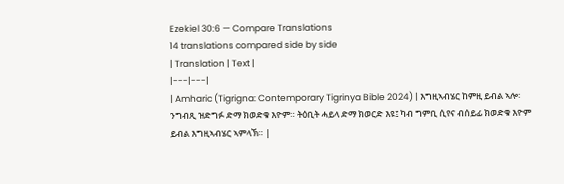Ezekiel 30:6 — Compare Translations
14 translations compared side by side
| Translation | Text |
|---|---|
| Amharic (Tigrigna: Contemporary Tigrinya Bible 2024) | እግዚኣብሄር ከምዚ ይብል ኣሎ፡ ንግብጺ ዝድግፉ ድማ ክወድቁ እዮም። ትዕቢት ሓይላ ድማ ክወርድ እዩ፤ ካብ ግምቢ ሲየና ብሰይፊ ክወድቁ እዮም ይብል እግዚኣብሄር ኣምላኽ። |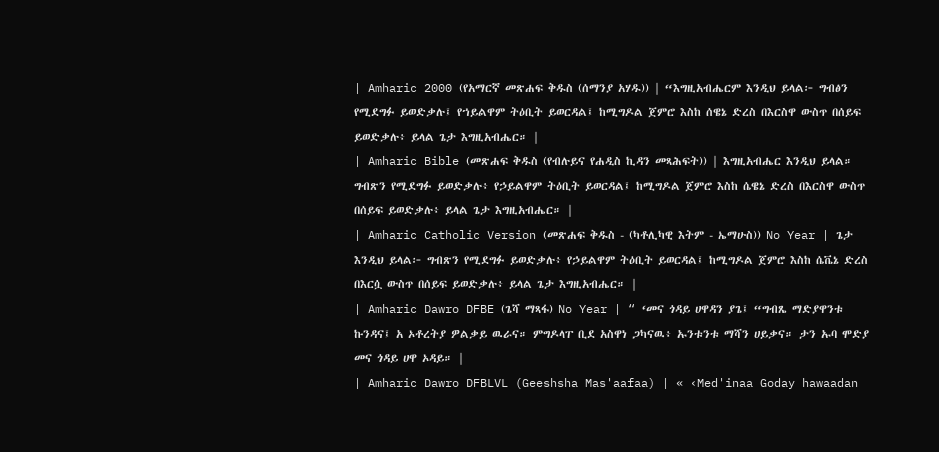| Amharic 2000 (የአማርኛ መጽሐፍ ቅዱስ (ሰማንያ አሃዱ)) | “እግዚአብሔርም እንዲህ ይላል፦ ግብፅን የሚደግፉ ይወድቃሉ፤ የኀይልዋም ትዕቢት ይወርዳል፤ ከሚግዶል ጀምሮ እስከ ሰዌኔ ድረስ በእርስዋ ውስጥ በሰይፍ ይወድቃሉ፥ ይላል ጌታ እግዚአብሔር። |
| Amharic Bible (መጽሐፍ ቅዱስ (የብሉይና የሐዲስ ኪዳን መጻሕፍት)) | እግዚአብሔር እንዲህ ይላል። ግብጽን የሚደግፉ ይወድቃሉ፥ የኃይልዋም ትዕቢት ይወርዳል፤ ከሚግዶል ጀምሮ እስከ ሴዌኔ ድረስ በእርስዋ ውስጥ በሰይፍ ይወድቃሉ፥ ይላል ጌታ እግዚአብሔር። |
| Amharic Catholic Version (መጽሐፍ ቅዱስ - (ካቶሊካዊ እትም - ኤማሁስ)) No Year | ጌታ እንዲህ ይላል፦ ግብጽን የሚደግፉ ይወድቃሉ፥ የኃይልዋም ትዕቢት ይወርዳል፤ ከሚግዶል ጀምሮ እስከ ሴቬኔ ድረስ በእርሷ ውስጥ በሰይፍ ይወድቃሉ፥ ይላል ጌታ እግዚአብሔር። |
| Amharic Dawro DFBE (ጌሻ ማጻፋ) No Year | “ ‘መና ጎዳይ ሀዋዳን ያጌ፤ “ግብጼ ማድያዋንቱ ኩንዳና፤ አ ኦቶረትያ ዎልቃይ ዉራና። ምግዶላፐ ቢደ አስዋነ ጋካናዉ፥ ኡንቱንቱ ማሻን ሀይቃና። ታን ኡባ ሞድያ መና ጎዳይ ሀዋ ኦዳይ። |
| Amharic Dawro DFBLVL (Geeshsha Mas'aafaa) | « ‹Med'inaa Goday hawaadan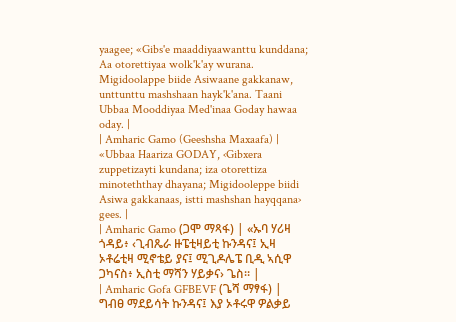yaagee; «Gibs'e maaddiyaawanttu kunddana; Aa otorettiyaa wolk'k'ay wurana. Migidoolappe biide Asiwaane gakkanaw, unttunttu mashshaan hayk'k'ana. Taani Ubbaa Mooddiyaa Med'inaa Goday hawaa oday. |
| Amharic Gamo (Geeshsha Maxaafa) | «Ubbaa Haariza GODAY, ‹Gibxera zuppetizayti kundana; iza otorettiza minoteththay dhayana; Migidooleppe biidi Asiwa gakkanaas, istti mashshan hayqqana› gees. |
| Amharic Gamo (ጋሞ ማጻፋ) | «ኡባ ሃሪዛ ጎዳይ፥ ‹ጊብጼራ ዙፔቲዛይቲ ኩንዳና፤ ኢዛ ኦቶሬቲዛ ሚኖቴይ ያና፤ ሚጊዶሌፔ ቢዲ ኣሲዋ ጋካናስ፥ ኢስቲ ማሻን ሃይቃና› ጌስ። |
| Amharic Gofa GFBEVF (ጌሻ ማፃፋ) | ግብፀ ማደይሳት ኩንዳና፤ እያ ኦቶሩዋ ዎልቃይ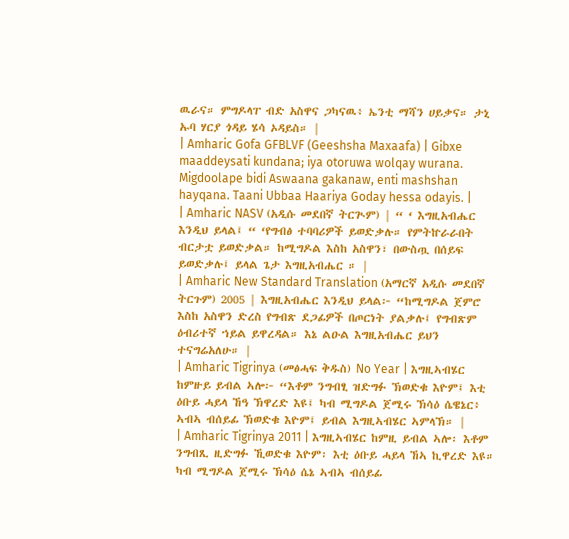ዉራና። ምግዶላፐ ብድ አስዋና ጋካናዉ፥ ኤንቲ ማሻን ሀይቃና። ታኒ ኡባ ሃርያ ጎዳይ ሄሳ ኦዳይስ። |
| Amharic Gofa GFBLVF (Geeshsha Maxaafa) | Gibxe maaddeysati kundana; iya otoruwa wolqay wurana. Migdoolape bidi Aswaana gakanaw, enti mashshan hayqana. Taani Ubbaa Haariya Goday hessa odayis. |
| Amharic NASV (አዲሱ መደበኛ ትርጒም) | “ ‘ እግዚአብሔር እንዲህ ይላል፤ “ ‘የግብፅ ተባባሪዎች ይወድቃሉ። የምትኵራራበት ብርታቷ ይወድቃል። ከሚግዶል እስከ አስዋን፣ በውስጧ በሰይፍ ይወድቃሉ፤ ይላል ጌታ እግዚአብሔር ። |
| Amharic New Standard Translation (አማርኛ አዲሱ መደበኛ ትርጉም) 2005 | እግዚአብሔር እንዲህ ይላል፦ “ከሚግዶል ጀምሮ እስከ አስዋን ድረስ የግብጽ ደጋፊዎች በጦርነት ያልቃሉ፤ የግብጽም ዕብሪተኛ ኀይል ይዋረዳል። እኔ ልዑል እግዚአብሔር ይህን ተናግሬአለሁ። |
| Amharic Tigrinya (መፅሓፍ ቅዱስ) No Year | እግዚኣብሄር ከምዙይ ይብል ኣሎ፦ “እቶም ንግብፂ ዝድግፉ ኽወድቁ እዮም፤ እቲ ዕቡይ ሓይላ ኸዓ ኽዋረድ እዩ፤ ካብ ሚግዶል ጀሚሩ ኽሳዕ ሴዌኔር፥ ኣብኣ ብሰይፊ ኽወድቁ እዮም፤ ይብል እግዚኣብሄር ኣምላኽ። |
| Amharic Tigrinya 2011 | እግዚኣብሄር ከምዚ ይብል ኣሎ፡ እቶም ንግብጺ ዚድግፉ ኺወድቁ እዮም፡ እቲ ዕቡይ ሓይላ ኸኣ ኪዋረድ እዩ። ካብ ሚግዶል ጀሚሩ ኽሳዕ ሴኔ ኣብኣ ብሰይፊ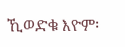ኺወድቁ እዮም፡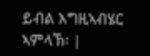ይብል እግዚኣብሄር ኣምላኽ፡ |